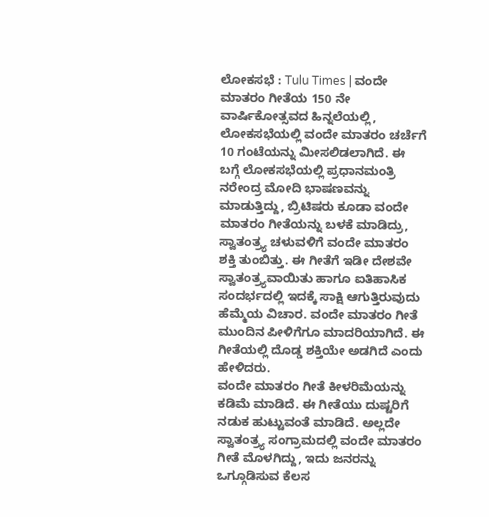ಲೋಕಸಭೆ : Tulu Times | ವಂದೇ ಮಾತರಂ ಗೀತೆಯ 150 ನೇ ವಾರ್ಷಿಕೋತ್ಸವದ ಹಿನ್ನಲೆಯಲ್ಲಿ, ಲೋಕಸಭೆಯಲ್ಲಿ ವಂದೇ ಮಾತರಂ ಚರ್ಚೆಗೆ 10 ಗಂಟೆಯನ್ನು ಮೀಸಲಿಡಲಾಗಿದೆ. ಈ ಬಗ್ಗೆ ಲೋಕಸಭೆಯಲ್ಲಿ ಪ್ರಧಾನಮಂತ್ರಿ ನರೇಂದ್ರ ಮೋದಿ ಭಾಷಣವನ್ನು ಮಾಡುತ್ತಿದ್ದು, ಬ್ರಿಟಿಷರು ಕೂಡಾ ವಂದೇ ಮಾತರಂ ಗೀತೆಯನ್ನು ಬಳಕೆ ಮಾಡಿದ್ರು, ಸ್ವಾತಂತ್ರ್ಯ ಚಳುವಳಿಗೆ ವಂದೇ ಮಾತರಂ ಶಕ್ತಿ ತುಂಬಿತ್ತು. ಈ ಗೀತೆಗೆ ಇಡೀ ದೇಶವೇ ಸ್ವಾತಂತ್ರ್ಯವಾಯಿತು ಹಾಗೂ ಐತಿಹಾಸಿಕ ಸಂದರ್ಭದಲ್ಲಿ ಇದಕ್ಕೆ ಸಾಕ್ಷಿ ಆಗುತ್ತಿರುವುದು ಹೆಮ್ಮೆಯ ವಿಚಾರ. ವಂದೇ ಮಾತರಂ ಗೀತೆ ಮುಂದಿನ ಪೀಳಿಗೆಗೂ ಮಾದರಿಯಾಗಿದೆ. ಈ ಗೀತೆಯಲ್ಲಿ ದೊಡ್ಡ ಶಕ್ತಿಯೇ ಅಡಗಿದೆ ಎಂದು ಹೇಳಿದರು.
ವಂದೇ ಮಾತರಂ ಗೀತೆ ಕೀಳರಿಮೆಯನ್ನು ಕಡಿಮೆ ಮಾಡಿದೆ. ಈ ಗೀತೆಯು ದುಷ್ಟರಿಗೆ ನಡುಕ ಹುಟ್ಟುವಂತೆ ಮಾಡಿದೆ. ಅಲ್ಲದೇ ಸ್ವಾತಂತ್ರ್ಯ ಸಂಗ್ರಾಮದಲ್ಲಿ ವಂದೇ ಮಾತರಂ ಗೀತೆ ಮೊಳಗಿದ್ದು, ಇದು ಜನರನ್ನು ಒಗ್ಗೂಡಿಸುವ ಕೆಲಸ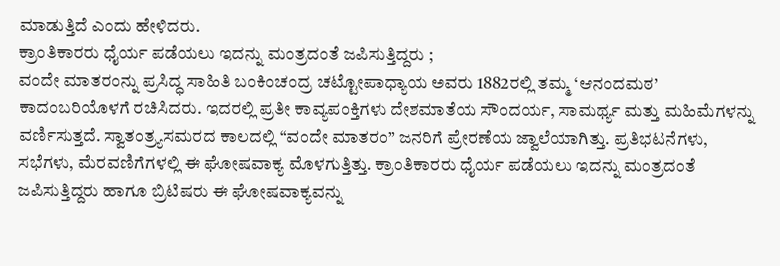ಮಾಡುತ್ತಿದೆ ಎಂದು ಹೇಳಿದರು.
ಕ್ರಾಂತಿಕಾರರು ಧೈರ್ಯ ಪಡೆಯಲು ಇದನ್ನು ಮಂತ್ರದಂತೆ ಜಪಿಸುತ್ತಿದ್ದರು ;
ವಂದೇ ಮಾತರಂನ್ನು ಪ್ರಸಿದ್ಧ ಸಾಹಿತಿ ಬಂಕಿಂಚಂದ್ರ ಚಟ್ಟೋಪಾಧ್ಯಾಯ ಅವರು 1882ರಲ್ಲಿ ತಮ್ಮ ‘ಆನಂದಮಠ’ ಕಾದಂಬರಿಯೊಳಗೆ ರಚಿಸಿದರು. ಇದರಲ್ಲಿ ಪ್ರತೀ ಕಾವ್ಯಪಂಕ್ತಿಗಳು ದೇಶಮಾತೆಯ ಸೌಂದರ್ಯ, ಸಾಮರ್ಥ್ಯ ಮತ್ತು ಮಹಿಮೆಗಳನ್ನು ವರ್ಣಿಸುತ್ತದೆ. ಸ್ವಾತಂತ್ರ್ಯಸಮರದ ಕಾಲದಲ್ಲಿ “ವಂದೇ ಮಾತರಂ” ಜನರಿಗೆ ಪ್ರೇರಣೆಯ ಜ್ವಾಲೆಯಾಗಿತ್ತು. ಪ್ರತಿಭಟನೆಗಳು, ಸಭೆಗಳು, ಮೆರವಣಿಗೆಗಳಲ್ಲಿ ಈ ಘೋಷವಾಕ್ಯ ಮೊಳಗುತ್ತಿತ್ತು. ಕ್ರಾಂತಿಕಾರರು ಧೈರ್ಯ ಪಡೆಯಲು ಇದನ್ನು ಮಂತ್ರದಂತೆ ಜಪಿಸುತ್ತಿದ್ದರು ಹಾಗೂ ಬ್ರಿಟಿಷರು ಈ ಘೋಷವಾಕ್ಯವನ್ನು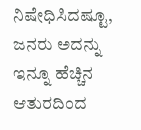ನಿಷೇಧಿಸಿದಷ್ಟೂ, ಜನರು ಅದನ್ನು ಇನ್ನೂ ಹೆಚ್ಚಿನ ಆತುರದಿಂದ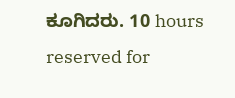ಕೂಗಿದರು. 10 hours reserved for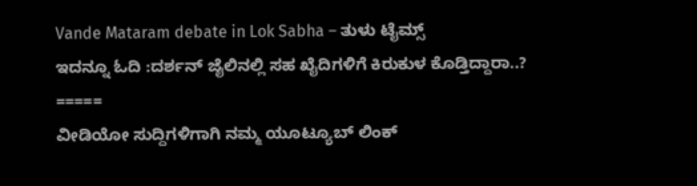Vande Mataram debate in Lok Sabha – ತುಳು ಟೈಮ್ಸ್
ಇದನ್ನೂ ಓದಿ :ದರ್ಶನ್ ಜೈಲಿನಲ್ಲಿ ಸಹ ಖೈದಿಗಳಿಗೆ ಕಿರುಕುಳ ಕೊಡ್ತಿದ್ದಾರಾ..?
=====
ವೀಡಿಯೋ ಸುದ್ದಿಗಳಿಗಾಗಿ ನಮ್ಮ ಯೂಟ್ಯೂಬ್ ಲಿಂಕ್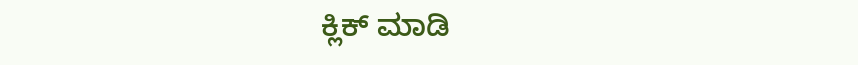ಕ್ಲಿಕ್ ಮಾಡಿ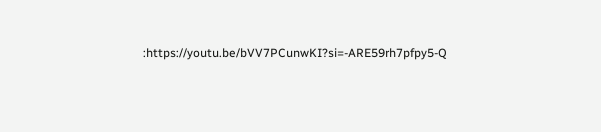:https://youtu.be/bVV7PCunwKI?si=-ARE59rh7pfpy5-Q